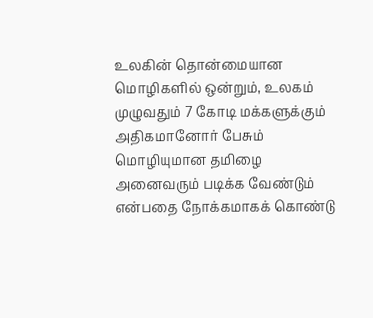உலகின் தொன்மையான மொழிகளில் ஒன்றும், உலகம் முழுவதும் 7 கோடி மக்களுக்கும் அதிகமானோர் பேசும் மொழியுமான தமிழை அனைவரும் படிக்க வேண்டும் என்பதை நோக்கமாகக் கொண்டு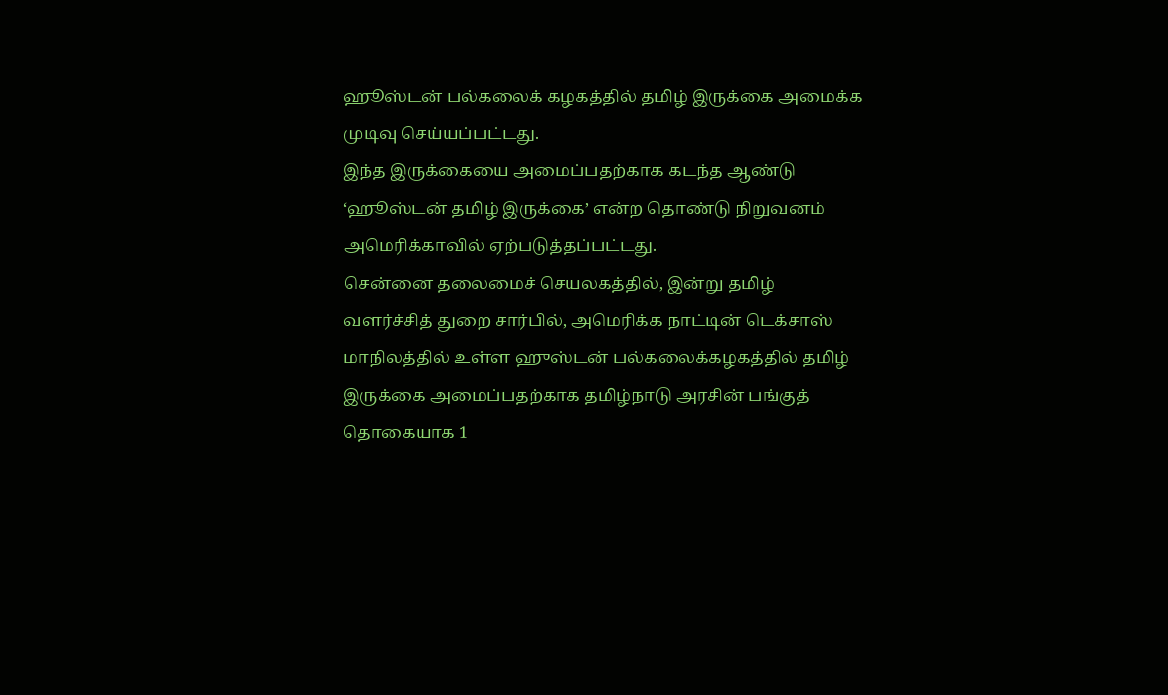ஹூஸ்டன் பல்கலைக் கழகத்தில் தமிழ் இருக்கை அமைக்க முடிவு செய்யப்பட்டது.
இந்த இருக்கையை அமைப்பதற்காக கடந்த ஆண்டு ‘ஹூஸ்டன் தமிழ் இருக்கை’ என்ற தொண்டு நிறுவனம் அமெரிக்காவில் ஏற்படுத்தப்பட்டது.
சென்னை தலைமைச் செயலகத்தில், இன்று தமிழ் வளர்ச்சித் துறை சார்பில், அமெரிக்க நாட்டின் டெக்சாஸ் மாநிலத்தில் உள்ள ஹுஸ்டன் பல்கலைக்கழகத்தில் தமிழ் இருக்கை அமைப்பதற்காக தமிழ்நாடு அரசின் பங்குத் தொகையாக 1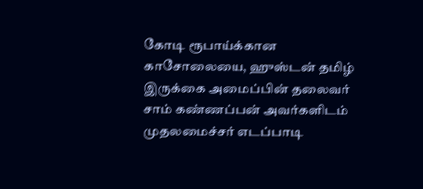கோடி ரூபாய்க்கான காசோலையை, ஹுஸ்டன் தமிழ் இருக்கை அமைப்பின் தலைவர் சாம் கண்ணப்பன் அவர்களிடம் முதலமைச்சர் எடப்பாடி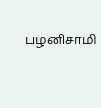பழனிசாமி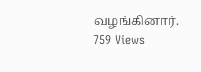வழங்கினார்.
759 Views